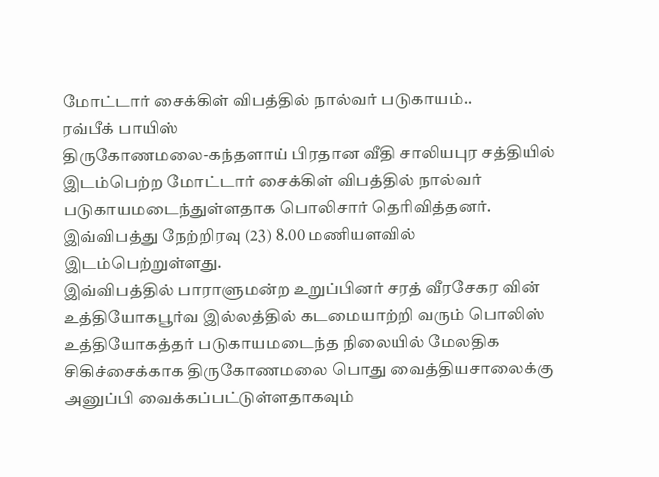மோட்டார் சைக்கிள் விபத்தில் நால்வர் படுகாயம்..
ரவ்பீக் பாயிஸ்
திருகோணமலை-கந்தளாய் பிரதான வீதி சாலியபுர சத்தியில் இடம்பெற்ற மோட்டார் சைக்கிள் விபத்தில் நால்வர் படுகாயமடைந்துள்ளதாக பொலிசார் தெரிவித்தனர்.
இவ்விபத்து நேற்றிரவு (23) 8.00 மணியளவில் இடம்பெற்றுள்ளது.
இவ்விபத்தில் பாராளுமன்ற உறுப்பினர் சரத் வீரசேகர வின் உத்தியோகபூர்வ இல்லத்தில் கடமையாற்றி வரும் பொலிஸ் உத்தியோகத்தர் படுகாயமடைந்த நிலையில் மேலதிக சிகிச்சைக்காக திருகோணமலை பொது வைத்தியசாலைக்கு அனுப்பி வைக்கப்பட்டுள்ளதாகவும்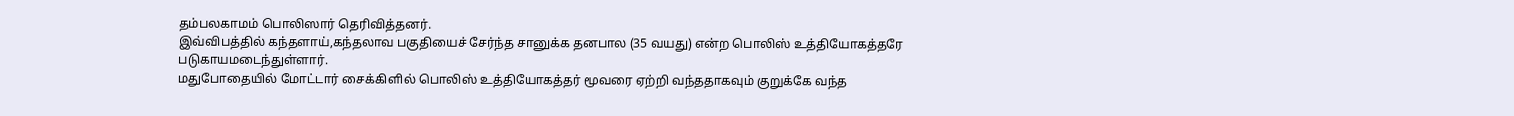தம்பலகாமம் பொலிஸார் தெரிவித்தனர்.
இவ்விபத்தில் கந்தளாய்,கந்தலாவ பகுதியைச் சேர்ந்த சானுக்க தனபால (35 வயது) என்ற பொலிஸ் உத்தியோகத்தரே படுகாயமடைந்துள்ளார்.
மதுபோதையில் மோட்டார் சைக்கிளில் பொலிஸ் உத்தியோகத்தர் மூவரை ஏற்றி வந்ததாகவும் குறுக்கே வந்த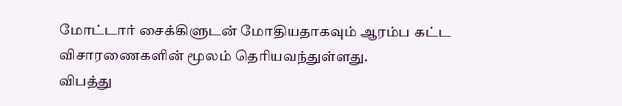மோட்டார் சைக்கிளுடன் மோதியதாகவும் ஆரம்ப கட்ட விசாரணைகளின் மூலம் தெரியவந்துள்ளது.
விபத்து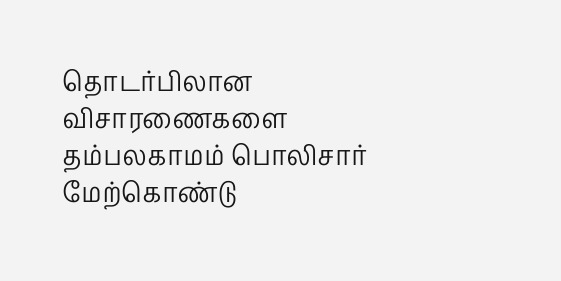தொடர்பிலான விசாரணைகளை தம்பலகாமம் பொலிசார் மேற்கொண்டு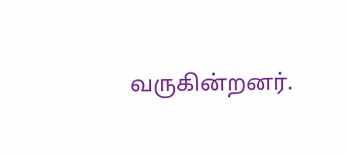வருகின்றனர்.